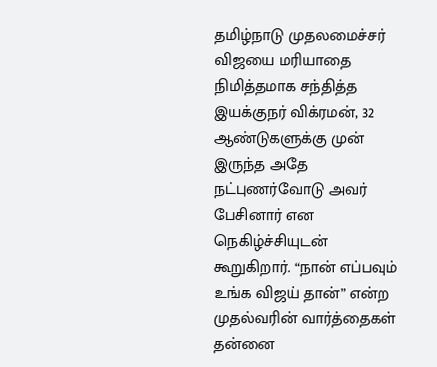தமிழ்நாடு முதலமைச்சர் விஜயை மரியாதை நிமித்தமாக சந்தித்த இயக்குநர் விக்ரமன், 32 ஆண்டுகளுக்கு முன் இருந்த அதே நட்புணர்வோடு அவர் பேசினார் என நெகிழ்ச்சியுடன் கூறுகிறார். “நான் எப்பவும் உங்க விஜய் தான்” என்ற முதல்வரின் வார்த்தைகள் தன்னை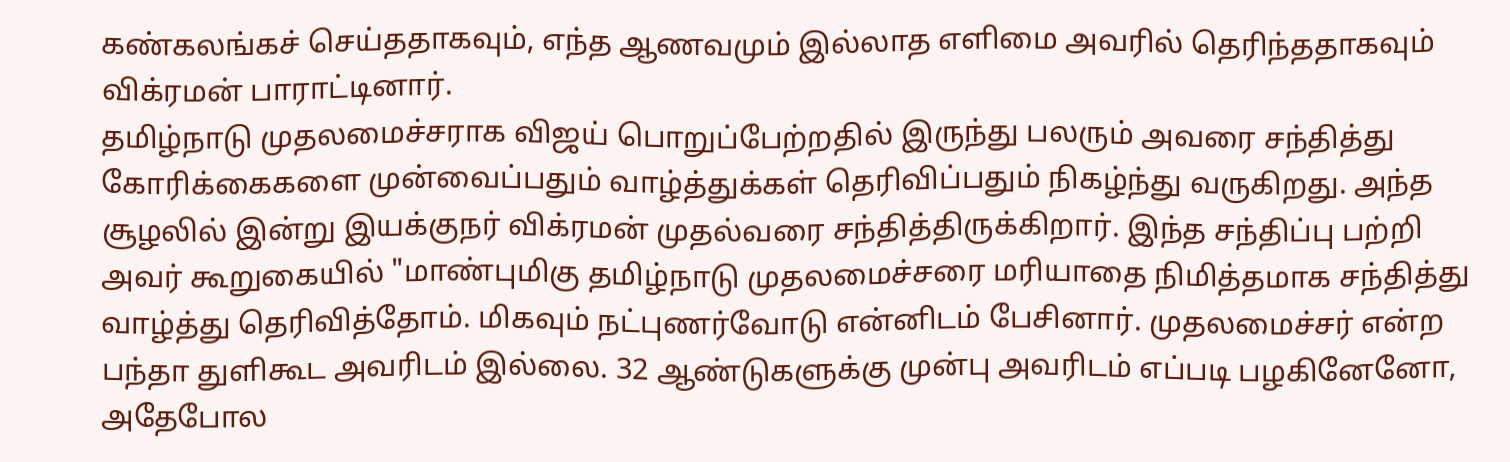கண்கலங்கச் செய்ததாகவும், எந்த ஆணவமும் இல்லாத எளிமை அவரில் தெரிந்ததாகவும் விக்ரமன் பாராட்டினார்.
தமிழ்நாடு முதலமைச்சராக விஜய் பொறுப்பேற்றதில் இருந்து பலரும் அவரை சந்தித்து கோரிக்கைகளை முன்வைப்பதும் வாழ்த்துக்கள் தெரிவிப்பதும் நிகழ்ந்து வருகிறது. அந்த சூழலில் இன்று இயக்குநர் விக்ரமன் முதல்வரை சந்தித்திருக்கிறார். இந்த சந்திப்பு பற்றி அவர் கூறுகையில் "மாண்புமிகு தமிழ்நாடு முதலமைச்சரை மரியாதை நிமித்தமாக சந்தித்து வாழ்த்து தெரிவித்தோம். மிகவும் நட்புணர்வோடு என்னிடம் பேசினார். முதலமைச்சர் என்ற பந்தா துளிகூட அவரிடம் இல்லை. 32 ஆண்டுகளுக்கு முன்பு அவரிடம் எப்படி பழகினேனோ, அதேபோல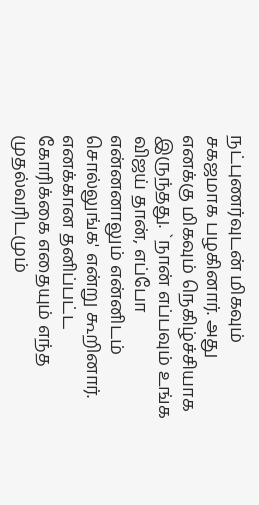நட்புணர்வுடன் மிகவும் சகஜமாக பழகினார். அது எனக்கு மிகவும் நெகிழ்ச்சியாக இருந்தது. `நான் எப்பவும் உங்க விஜய் தான், எப்போ என்னனாலும் என்னிடம் சொல்லுங்க' என்று கூறினார்.
எனக்கான தனிப்பட்ட கோரிக்கை எதையும் எந்த முதல்வரிடமும்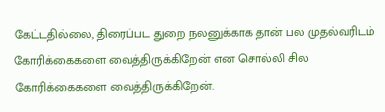கேட்டதில்லை, திரைப்பட துறை நலனுக்காக தான் பல முதல்வரிடம் கோரிக்கைகளை வைத்திருக்கிறேன் என சொல்லி சில கோரிக்கைகளை வைத்திருக்கிறேன்.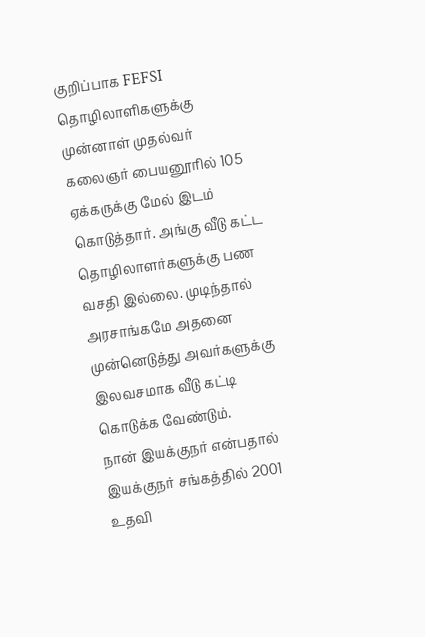குறிப்பாக FEFSI தொழிலாளிகளுக்கு முன்னாள் முதல்வர் கலைஞர் பையனூரில் 105 ஏக்கருக்கு மேல் இடம் கொடுத்தார். அங்கு வீடு கட்ட தொழிலாளர்களுக்கு பண வசதி இல்லை. முடிந்தால் அரசாங்கமே அதனை முன்னெடுத்து அவர்களுக்கு இலவசமாக வீடு கட்டி கொடுக்க வேண்டும்.
நான் இயக்குநர் என்பதால் இயக்குநர் சங்கத்தில் 2001 உதவி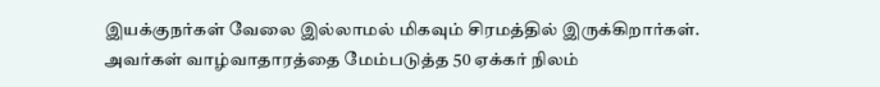இயக்குநர்கள் வேலை இல்லாமல் மிகவும் சிரமத்தில் இருக்கிறார்கள். அவர்கள் வாழ்வாதாரத்தை மேம்படுத்த 50 ஏக்கர் நிலம்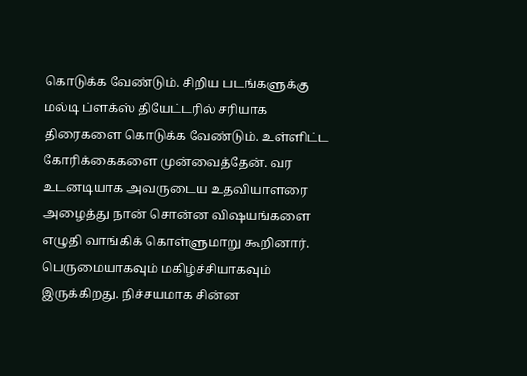கொடுக்க வேண்டும். சிறிய படங்களுக்கு மல்டி ப்ளக்ஸ் தியேட்டரில் சரியாக திரைகளை கொடுக்க வேண்டும். உள்ளிட்ட கோரிக்கைகளை முன்வைத்தேன். வர உடனடியாக அவருடைய உதவியாளரை அழைத்து நான் சொன்ன விஷயங்களை எழுதி வாங்கிக் கொள்ளுமாறு கூறினார். பெருமையாகவும் மகிழ்ச்சியாகவும் இருக்கிறது. நிச்சயமாக சின்ன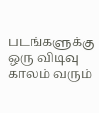படங்களுக்கு ஒரு விடிவு காலம் வரும்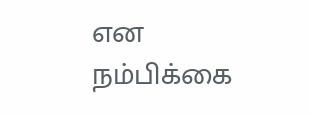என நம்பிக்கை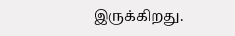இருக்கிறது.